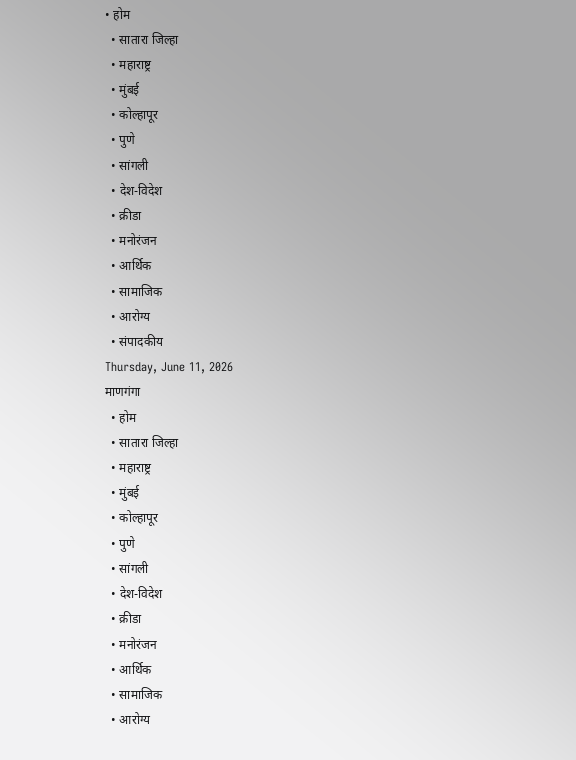• होम
  • सातारा जिल्हा
  • महाराष्ट्र
  • मुंबई
  • कोल्हापूर
  • पुणे
  • सांगली
  • देश-विदेश
  • क्रीडा
  • मनोरंजन
  • आर्थिक
  • सामाजिक
  • आरोग्य
  • संपादकीय
Thursday, June 11, 2026
माणगंगा
  • होम
  • सातारा जिल्हा
  • महाराष्ट्र
  • मुंबई
  • कोल्हापूर
  • पुणे
  • सांगली
  • देश-विदेश
  • क्रीडा
  • मनोरंजन
  • आर्थिक
  • सामाजिक
  • आरोग्य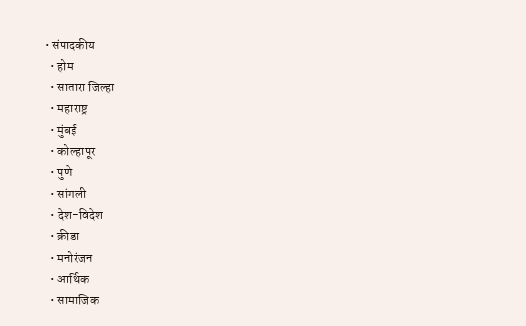• संपादकीय
  • होम
  • सातारा जिल्हा
  • महाराष्ट्र
  • मुंबई
  • कोल्हापूर
  • पुणे
  • सांगली
  • देश-विदेश
  • क्रीडा
  • मनोरंजन
  • आर्थिक
  • सामाजिक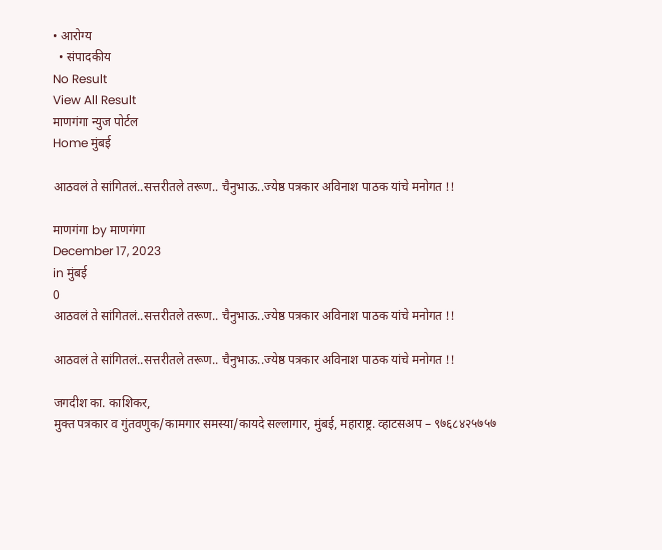• आरोग्य
  • संपादकीय
No Result
View All Result
माणगंगा न्युज पोर्टल
Home मुंबई

आठवलं ते सांगितलं..सत्तरीतले तरूण.. चैनुभाऊ..ज्येष्ठ पत्रकार अविनाश पाठक यांचे मनोगत !!

माणगंगा by माणगंगा
December 17, 2023
in मुंबई
0
आठवलं ते सांगितलं..सत्तरीतले तरूण.. चैनुभाऊ..ज्येष्ठ पत्रकार अविनाश पाठक यांचे मनोगत !!

आठवलं ते सांगितलं..सत्तरीतले तरूण.. चैनुभाऊ..ज्येष्ठ पत्रकार अविनाश पाठक यांचे मनोगत !!

जगदीश का. काशिकर,
मुक्त पत्रकार व गुंतवणुक/कामगार समस्या/कायदे सल्लागार, मुंबई, महाराष्ट्र. व्हाटसअप – ९७६८४२५७५७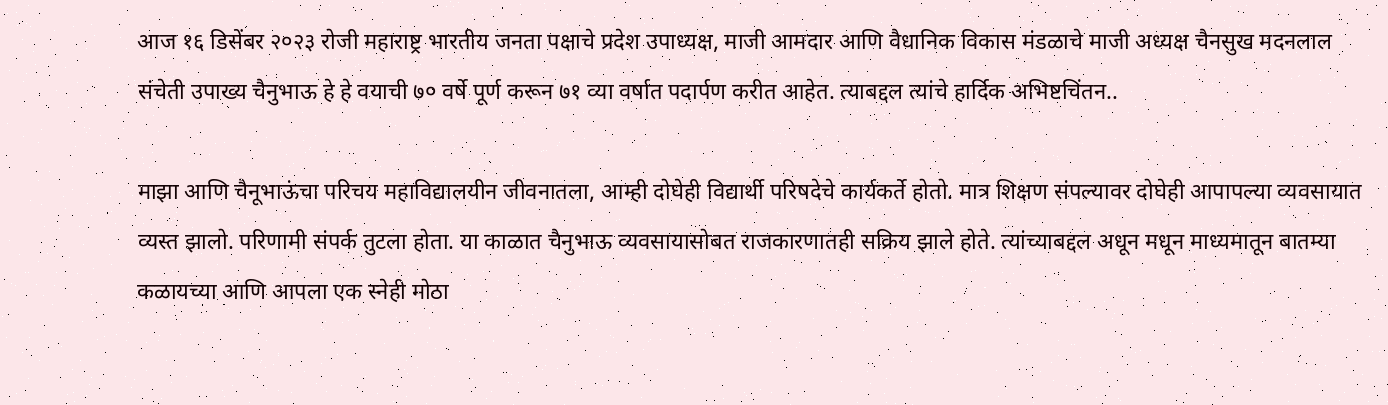आज १६ डिसेंबर २०२३ रोजी महाराष्ट्र भारतीय जनता पक्षाचे प्रदेश उपाध्यक्ष, माजी आमदार आणि वैधानिक विकास मंडळाचे माजी अध्यक्ष चैनसुख मदनलाल संचेती उपाख्य चैनुभाऊ हे हे वयाची ७० वर्षे पूर्ण करून ७१ व्या वर्षात पदार्पण करीत आहेत. त्याबद्दल त्यांचे हार्दिक अभिष्टचिंतन..

माझा आणि चैनूभाऊंचा परिचय महाविद्यालयीन जीवनातला, आम्ही दोघेही विद्यार्थी परिषदेचे कार्यकर्ते होतो. मात्र शिक्षण संपल्यावर दोघेही आपापल्या व्यवसायात व्यस्त झालो. परिणामी संपर्क तुटला होता. या काळात चैनुभाऊ व्यवसायासोबत राजकारणातही सक्रिय झाले होते. त्यांच्याबद्दल अधून मधून माध्यमातून बातम्या कळायच्या आणि आपला एक स्नेही मोठा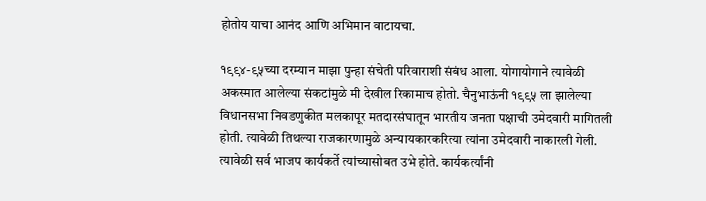होतोय याचा आनंद आणि अभिमान वाटायचा.

१९९४-९५च्या दरम्यान माझा पुन्हा संचेती परिवाराशी संबंध आला. योगायोगाने त्यावेळी अकस्मात आलेल्या संकटांमुळे मी देखील रिकामाच होतो. चैनुभाऊंनी १९९५ ला झालेल्या विधानसभा निवडणुकीत मलकापूर मतदारसंघातून भारतीय जनता पक्षाची उमेदवारी मागितली होती. त्यावेळी तिथल्या राजकारणामुळे अन्यायकारकरित्या त्यांना उमेदवारी नाकारली गेली. त्यावेळी सर्व भाजप कार्यकर्ते त्यांच्यासोबत उभे होते. कार्यकर्त्यांनी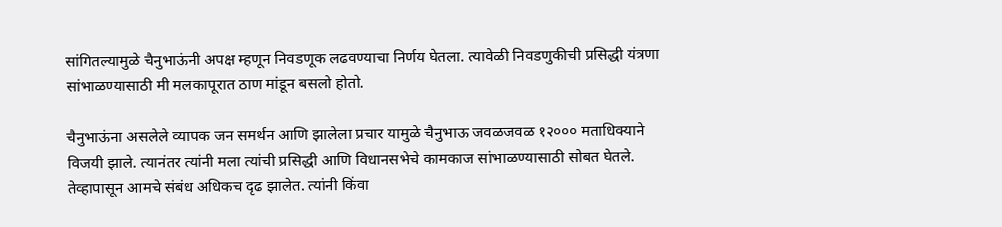सांगितल्यामुळे चैनुभाऊंनी अपक्ष म्हणून निवडणूक लढवण्याचा निर्णय घेतला. त्यावेळी निवडणुकीची प्रसिद्धी यंत्रणा सांभाळण्यासाठी मी मलकापूरात ठाण मांडून बसलो होतो.

चैनुभाऊंना असलेले व्यापक जन समर्थन आणि झालेला प्रचार यामुळे चैनुभाऊ जवळजवळ १२००० मताधिक्याने विजयी झाले. त्यानंतर त्यांनी मला त्यांची प्रसिद्धी आणि विधानसभेचे कामकाज सांभाळण्यासाठी सोबत घेतले. तेव्हापासून आमचे संबंध अधिकच दृढ झालेत. त्यांनी किंवा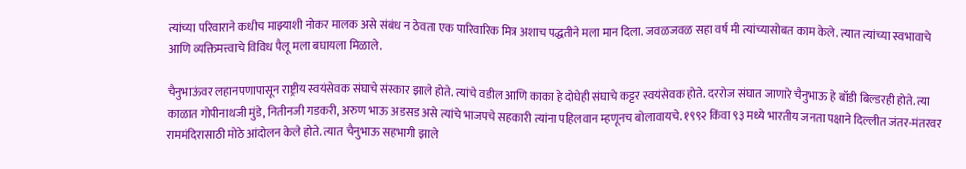त्यांच्या परिवाराने कधीच माझ्याशी नोकर मालक असे संबंध न ठेवता एक पारिवारिक मित्र अशाच पद्धतीने मला मान दिला. जवळजवळ सहा वर्ष मी त्यांच्यासोबत काम केले. त्यात त्यांच्या स्वभावाचे आणि व्यक्तिमत्त्वाचे विविध पैलू मला बघायला मिळाले.

चैनुभाऊंवर लहानपणापासून राष्ट्रीय स्वयंसेवक संघाचे संस्कार झाले होते. त्यांचे वडील आणि काका हे दोघेही संघाचे कट्टर स्वयंसेवक होते. दररोज संघात जाणारे चैनुभाऊ हे बॉडी बिल्डरही होते. त्या काळात गोपीनाथजी मुंडे, नितीनजी गडकरी, अरुण भाऊ अडसड असे त्यांचे भाजपचे सहकारी त्यांना पहिलवान म्हणूनच बोलावायचे. १९९२ किंवा ९३ मध्ये भारतीय जनता पक्षाने दिल्लीत जंतर-मंतरवर राममंदिरासाठी मोठे आंदोलन केले होते. त्यात चैनुभाऊ सहभागी झाले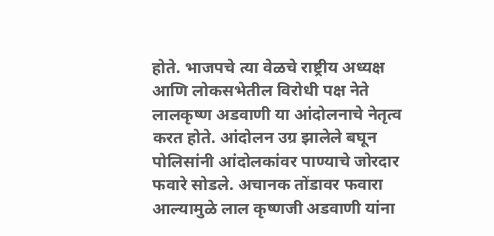होते. भाजपचे त्या वेळचे राष्ट्रीय अध्यक्ष आणि लोकसभेतील विरोधी पक्ष नेते लालकृष्ण अडवाणी या आंदोलनाचे नेतृत्व करत होते. आंदोलन उग्र झालेले बघून पोलिसांनी आंदोलकांवर पाण्याचे जोरदार फवारे सोडले. अचानक तोंडावर फवारा आल्यामुळे लाल कृष्णजी अडवाणी यांना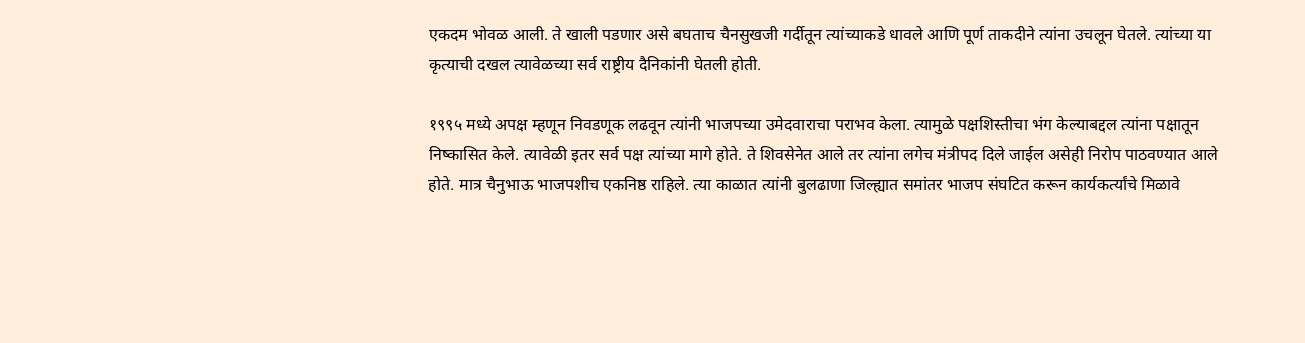एकदम भोवळ आली. ते खाली पडणार असे बघताच चैनसुखजी गर्दीतून त्यांच्याकडे धावले आणि पूर्ण ताकदीने त्यांना उचलून घेतले. त्यांच्या या कृत्याची दखल त्यावेळच्या सर्व राष्ट्रीय दैनिकांनी घेतली होती.

१९९५ मध्ये अपक्ष म्हणून निवडणूक लढवून त्यांनी भाजपच्या उमेदवाराचा पराभव केला. त्यामुळे पक्षशिस्तीचा भंग केल्याबद्दल त्यांना पक्षातून निष्कासित केले. त्यावेळी इतर सर्व पक्ष त्यांच्या मागे होते. ते शिवसेनेत आले तर त्यांना लगेच मंत्रीपद दिले जाईल असेही निरोप पाठवण्यात आले होते. मात्र चैनुभाऊ भाजपशीच एकनिष्ठ राहिले. त्या काळात त्यांनी बुलढाणा जिल्ह्यात समांतर भाजप संघटित करून कार्यकर्त्यांचे मिळावे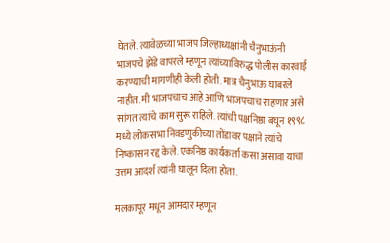घेतले. त्यावेळच्या भाजप जिल्हाध्यक्षांनी चैनुभाऊंनी भाजपचे झेंडे वापरले म्हणून त्यांच्याविरुद्ध पोलीस कारवाई करण्याची मागणीही केली होती. मात्र चैनुभाऊ घाबरले नाहीत. मी भाजपचाच आहे आणि भाजपचाच राहणार असे सांगत त्यांचे काम सुरू राहिले. त्यांची पक्षनिष्ठा बघून १९९८ मध्ये लोकसभा निवडणुकीच्या तोंडावर पक्षाने त्यांचे निष्कासन रद्द केले. एकनिष्ठ कार्यकर्ता कसा असावा याचा उत्तम आदर्श त्यांनी घालून दिला होता.

मलकापूर मधून आमदार म्हणून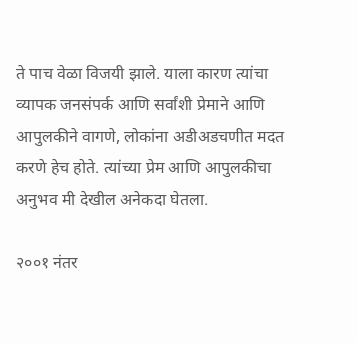ते पाच वेळा विजयी झाले. याला कारण त्यांचा व्यापक जनसंपर्क आणि सर्वांशी प्रेमाने आणि आपुलकीने वागणे, लोकांना अडीअडचणीत मदत करणे हेच होते. त्यांच्या प्रेम आणि आपुलकीचा अनुभव मी देखील अनेकदा घेतला.

२००१ नंतर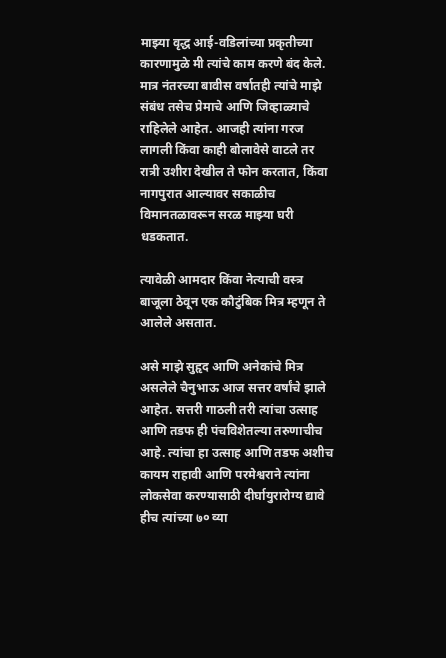माझ्या वृद्ध आई-वडिलांच्या प्रकृतीच्या कारणामुळे मी त्यांचे काम करणे बंद केले. मात्र नंतरच्या बावीस वर्षातही त्यांचे माझे संबंध तसेच प्रेमाचे आणि जिव्हाळ्याचे राहिलेले आहेत. आजही त्यांना गरज लागली किंवा काही बोलावेसे वाटले तर रात्री उशीरा देखील ते फोन करतात, किंवा नागपुरात आल्यावर सकाळीच विमानतळावरून सरळ माझ्या घरी धडकतात.

त्यावेळी आमदार किंवा नेत्याची वस्त्र बाजूला ठेवून एक कौटुंबिक मित्र म्हणून ते आलेले असतात.

असे माझे सुहृद आणि अनेकांचे मित्र असलेले चैनुभाऊ आज सत्तर वर्षांचे झाले आहेत. सत्तरी गाठली तरी त्यांचा उत्साह आणि तडफ ही पंचविशेतल्या तरुणाचीच आहे. त्यांचा हा उत्साह आणि तडफ अशीच कायम राहावी आणि परमेश्वराने त्यांना लोकसेवा करण्यासाठी दीर्घायुरारोग्य द्यावे हीच त्यांच्या ७० व्या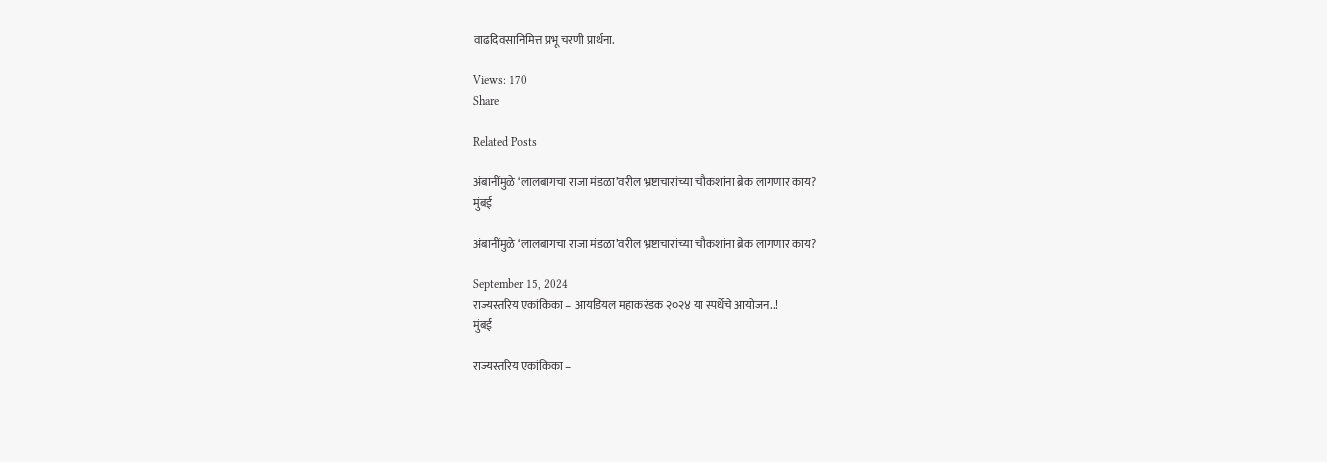वाढदिवसानिमित्त प्रभू चरणी प्रार्थना.

Views: 170
Share

Related Posts

अंबानींमुळे ‘लालबागचा राजा मंडळा’वरील भ्रष्टाचारांच्या चौकशांना ब्रेक लागणार काय?
मुंबई

अंबानींमुळे ‘लालबागचा राजा मंडळा’वरील भ्रष्टाचारांच्या चौकशांना ब्रेक लागणार काय?

September 15, 2024
राज्यस्तरिय एकांकिका – आयडियल महाकरंडक २०२४ या स्पर्धेचे आयोजन..!
मुंबई

राज्यस्तरिय एकांकिका –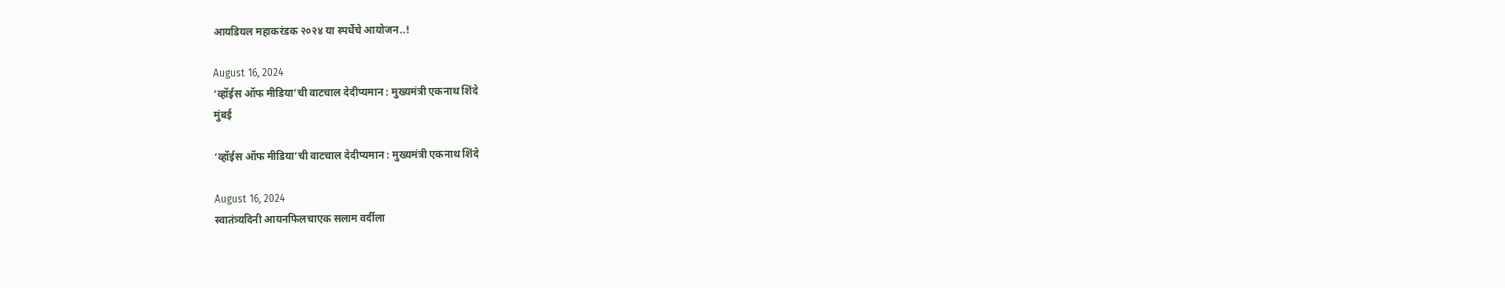आयडियल महाकरंडक २०२४ या स्पर्धेचे आयोजन..!

August 16, 2024
‘व्हॉईस ऑफ मीडिया’ची वाटचाल देदीप्यमान : मुख्यमंत्री एकनाथ शिंदे
मुंबई

‘व्हॉईस ऑफ मीडिया’ची वाटचाल देदीप्यमान : मुख्यमंत्री एकनाथ शिंदे

August 16, 2024
स्वातंत्र्यदिनी आयनफिलचाएक सलाम वर्दीला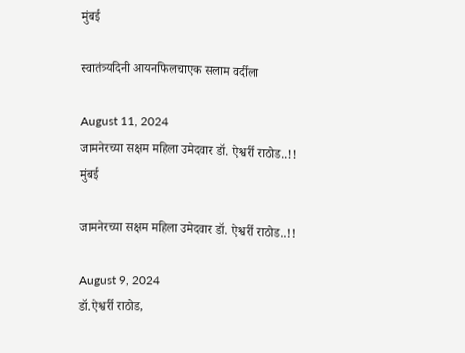मुंबई

स्वातंत्र्यदिनी आयनफिलचाएक सलाम वर्दीला

August 11, 2024
जामनेरच्या सक्षम महिला उमेदवार डॉ. ऐश्वर्री राठोड..!!
मुंबई

जामनेरच्या सक्षम महिला उमेदवार डॉ. ऐश्वर्री राठोड..!!

August 9, 2024
डॉ.ऐश्वर्री राठोड,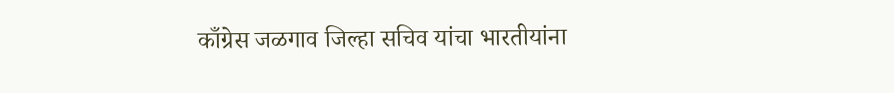काँग्रेस जळगाव जिल्हा सचिव यांचा भारतीयांना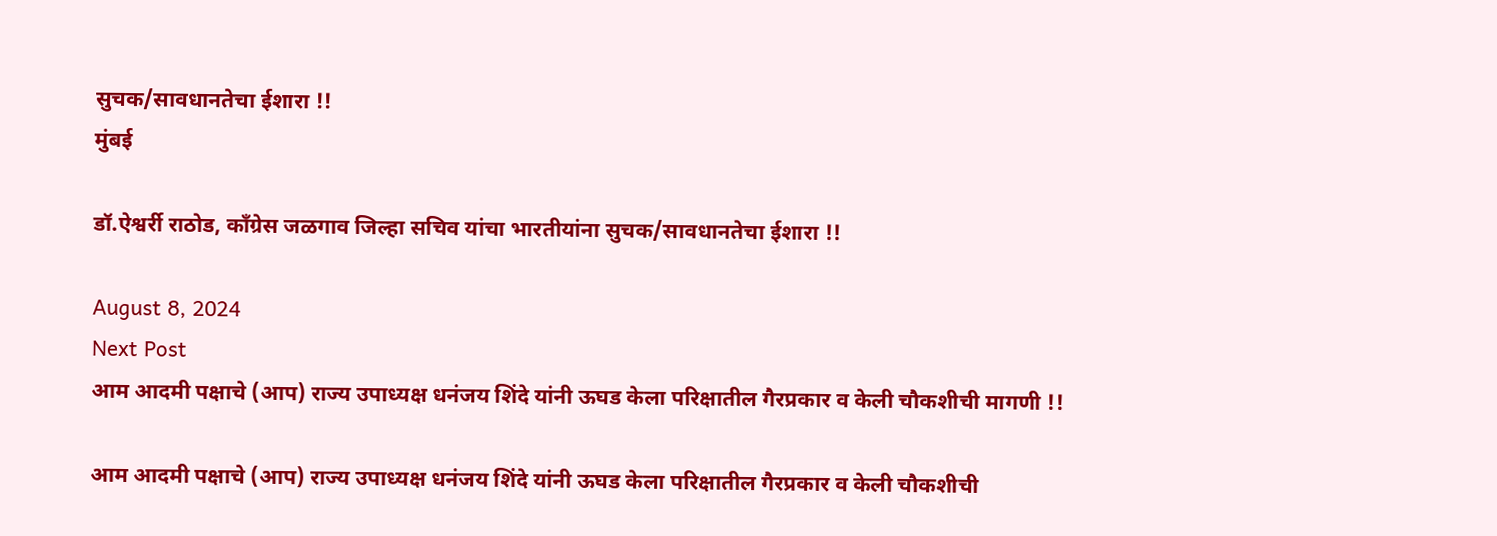सुचक/सावधानतेचा ईशारा !!
मुंबई

डॉ.ऐश्वर्री राठोड, काँग्रेस जळगाव जिल्हा सचिव यांचा भारतीयांना सुचक/सावधानतेचा ईशारा !!

August 8, 2024
Next Post
आम आदमी पक्षाचे (आप) राज्य उपाध्यक्ष धनंजय शिंदे यांनी ऊघड केला परिक्षातील गैरप्रकार व केली चौकशीची मागणी !!

आम आदमी पक्षाचे (आप) राज्य उपाध्यक्ष धनंजय शिंदे यांनी ऊघड केला परिक्षातील गैरप्रकार व केली चौकशीची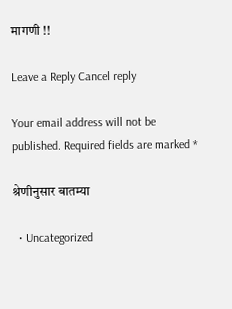मागणी !!

Leave a Reply Cancel reply

Your email address will not be published. Required fields are marked *

श्रेणीनुसार बातम्या

  • Uncategorized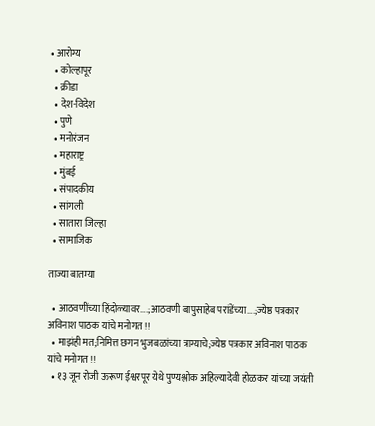• आरोग्य
  • कोल्हापूर
  • क्रीडा
  • देश-विदेश
  • पुणे
  • मनोरंजन
  • महाराष्ट्र
  • मुंबई
  • संपादकीय
  • सांगली
  • सातारा जिल्हा
  • सामाजिक

ताज्या बातम्या

  • आठवणींच्या हिंदोळ्यावर….;आठवणी बापुसाहेब परांडेंच्या….;ज्येष्ठ पत्रकार अविनाश पाठक यांचे मनोगत !!
  • माझंही मत;निमित्त छगन भुजबळांच्या त्राग्याचे;ज्येष्ठ पत्रकार अविनाश पाठक यांचे मनोगत !!
  • १३ जून रोजी ऊरूण ईश्वरपूर येथे पुण्यश्लोक अहिल्यादेवी होळकर यांच्या जयंती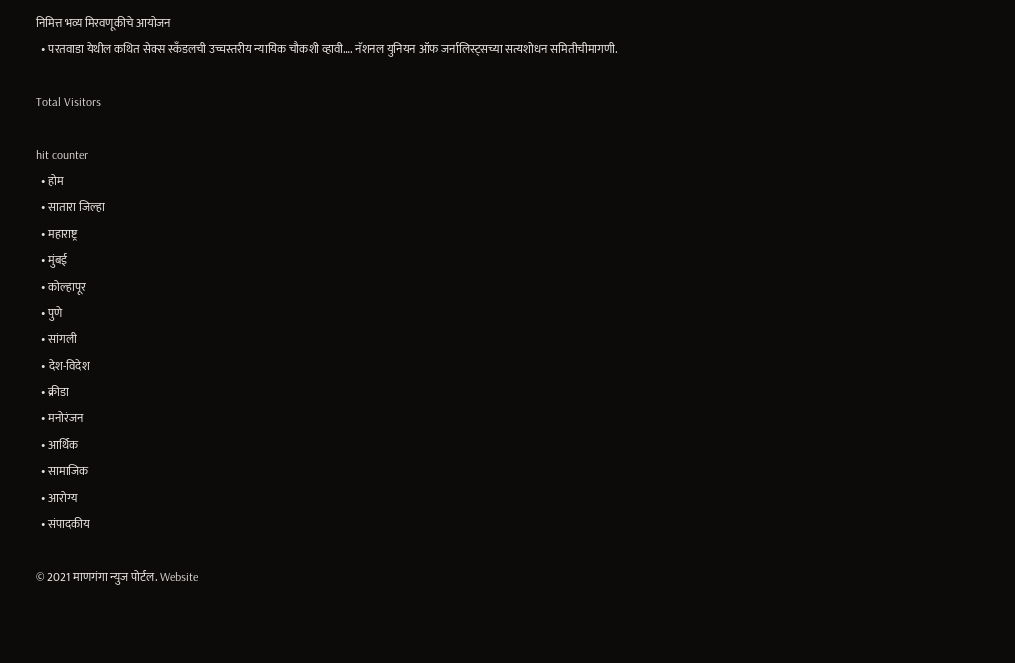निमित्त भव्य मिरवणूकीचे आयोजन
  • परतवाडा येथील कथित सेक्स स्कँडलची उच्चस्तरीय न्यायिक चौकशी व्हावी…. नॅशनल युनियन ऑफ जर्नालिस्ट्सच्या सत्यशोधन समितीचीमागणी.

Total Visitors

hit counter
  • होम
  • सातारा जिल्हा
  • महाराष्ट्र
  • मुंबई
  • कोल्हापूर
  • पुणे
  • सांगली
  • देश-विदेश
  • क्रीडा
  • मनोरंजन
  • आर्थिक
  • सामाजिक
  • आरोग्य
  • संपादकीय

© 2021 माणगंगा न्युज पोर्टल. Website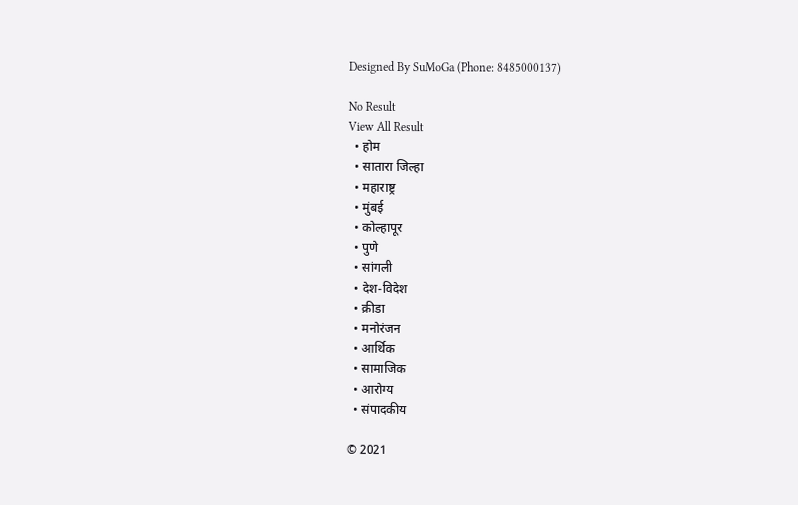Designed By SuMoGa (Phone: 8485000137)

No Result
View All Result
  • होम
  • सातारा जिल्हा
  • महाराष्ट्र
  • मुंबई
  • कोल्हापूर
  • पुणे
  • सांगली
  • देश-विदेश
  • क्रीडा
  • मनोरंजन
  • आर्थिक
  • सामाजिक
  • आरोग्य
  • संपादकीय

© 2021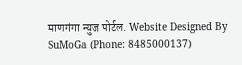माणगंगा न्युज पोर्टल. Website Designed By SuMoGa (Phone: 8485000137)